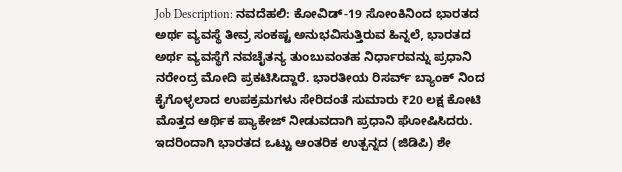Job Description: ನವದೆಹಲಿ: ಕೋವಿಡ್-19 ಸೋಂಕಿನಿಂದ ಭಾರತದ ಅರ್ಥ ವ್ಯವಸ್ಥೆ ತೀವ್ರ ಸಂಕಷ್ಟ ಅನುಭವಿಸುತ್ತಿರುವ ಹಿನ್ನಲೆ, ಭಾರತದ ಅರ್ಥ ವ್ಯವಸ್ಥೆಗೆ ನವಚೈತನ್ಯ ತುಂಬುವಂತಹ ನಿರ್ಧಾರವನ್ನು ಪ್ರಧಾನಿ ನರೇಂದ್ರ ಮೋದಿ ಪ್ರಕಟಿಸಿದ್ದಾರೆ. ಭಾರತೀಯ ರಿಸರ್ವ್ ಬ್ಯಾಂಕ್ ನಿಂದ ಕೈಗೊಳ್ಳಲಾದ ಉಪಕ್ರಮಗಳು ಸೇರಿದಂತೆ ಸುಮಾರು ₹20 ಲಕ್ಷ ಕೋಟಿ ಮೊತ್ತದ ಆರ್ಥಿಕ ಪ್ಯಾಕೇಜ್ ನೀಡುವದಾಗಿ ಪ್ರಧಾನಿ ಘೋಷಿಸಿದರು. ಇದರಿಂದಾಗಿ ಭಾರತದ ಒಟ್ಟು ಆಂತರಿಕ ಉತ್ಪನ್ನದ (ಜಿಡಿಪಿ) ಶೇ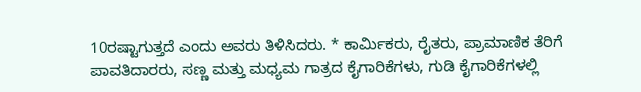10ರಷ್ಟಾಗುತ್ತದೆ ಎಂದು ಅವರು ತಿಳಿಸಿದರು. * ಕಾರ್ಮಿಕರು, ರೈತರು, ಪ್ರಾಮಾಣಿಕ ತೆರಿಗೆ ಪಾವತಿದಾರರು, ಸಣ್ಣ ಮತ್ತು ಮಧ್ಯಮ ಗಾತ್ರದ ಕೈಗಾರಿಕೆಗಳು, ಗುಡಿ ಕೈಗಾರಿಕೆಗಳಲ್ಲಿ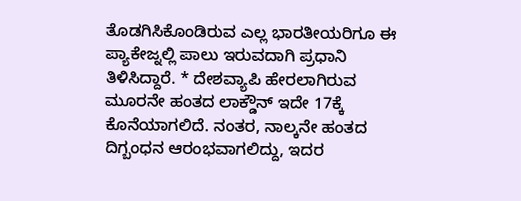ತೊಡಗಿಸಿಕೊಂಡಿರುವ ಎಲ್ಲ ಭಾರತೀಯರಿಗೂ ಈ ಪ್ಯಾಕೇಜ್ನಲ್ಲಿ ಪಾಲು ಇರುವದಾಗಿ ಪ್ರಧಾನಿ ತಿಳಿಸಿದ್ದಾರೆ. * ದೇಶವ್ಯಾಪಿ ಹೇರಲಾಗಿರುವ ಮೂರನೇ ಹಂತದ ಲಾಕ್ಡೌನ್ ಇದೇ 17ಕ್ಕೆ ಕೊನೆಯಾಗಲಿದೆ. ನಂತರ, ನಾಲ್ಕನೇ ಹಂತದ ದಿಗ್ಬಂಧನ ಆರಂಭವಾಗಲಿದ್ದು, ಇದರ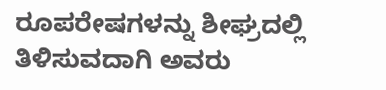ರೂಪರೇಷಗಳನ್ನು ಶೀಘ್ರದಲ್ಲಿ ತಿಳಿಸುವದಾಗಿ ಅವರು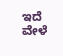ಇದೆ ವೇಳೆ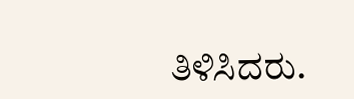ತಿಳಿಸಿದರು.